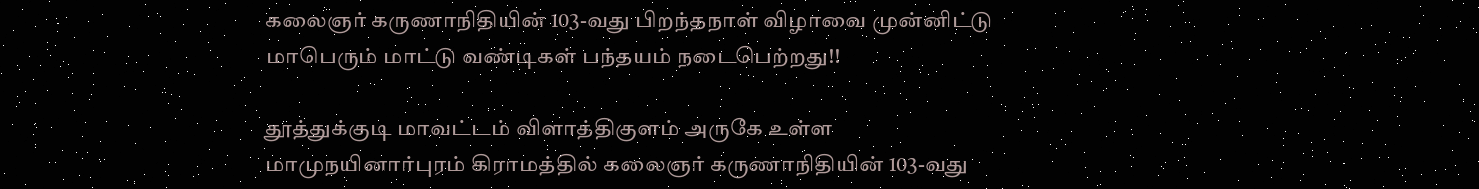கலைஞர் கருணாநிதியின் 103-வது பிறந்தநாள் விழாவை முன்னிட்டு மாபெரும் மாட்டு வண்டிகள் பந்தயம் நடைபெற்றது!!

தூத்துக்குடி மாவட்டம் விளாத்திகுளம் அருகே உள்ள மாமுநயினார்புரம் கிராமத்தில் கலைஞர் கருணாநிதியின் 103-வது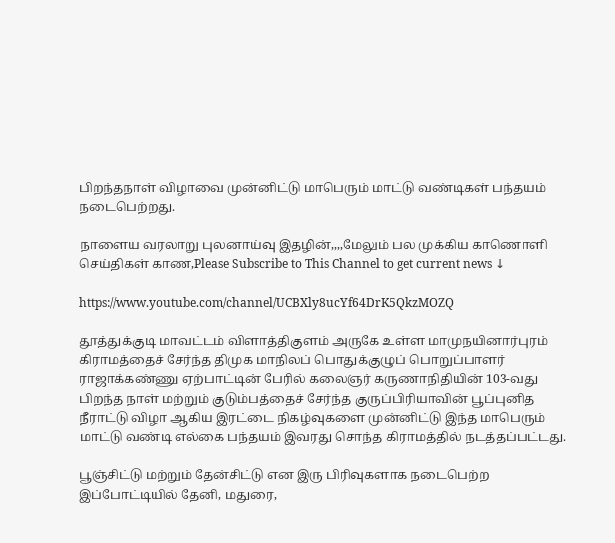பிறந்தநாள் விழாவை முன்னிட்டு மாபெரும் மாட்டு வண்டிகள் பந்தயம் நடைபெற்றது.

நாளைய வரலாறு புலனாய்வு இதழின்,,,,மேலும் பல முக்கிய காணொளி செய்திகள் காண,Please Subscribe to This Channel to get current news ↓

https://www.youtube.com/channel/UCBXly8ucYf64DrK5QkzMOZQ

தூத்துக்குடி மாவட்டம் விளாத்திகுளம் அருகே உள்ள மாமுநயினார்புரம் கிராமத்தைச் சேர்ந்த திமுக மாநிலப் பொதுக்குழுப் பொறுப்பாளர் ராஜாக்கண்ணு ஏற்பாட்டின் பேரில் கலைஞர் கருணாநிதியின் 103-வது பிறந்த நாள் மற்றும் குடும்பத்தைச் சேர்ந்த குருப்பிரியாவின் பூப்புனித நீராட்டு விழா ஆகிய இரட்டை நிகழ்வுகளை முன்னிட்டு இந்த மாபெரும் மாட்டு வண்டி எல்கை பந்தயம் இவரது சொந்த கிராமத்தில் நடத்தப்பட்டது.

பூஞ்சிட்டு மற்றும் தேன்சிட்டு என இரு பிரிவுகளாக நடைபெற்ற இப்போட்டியில் தேனி, மதுரை,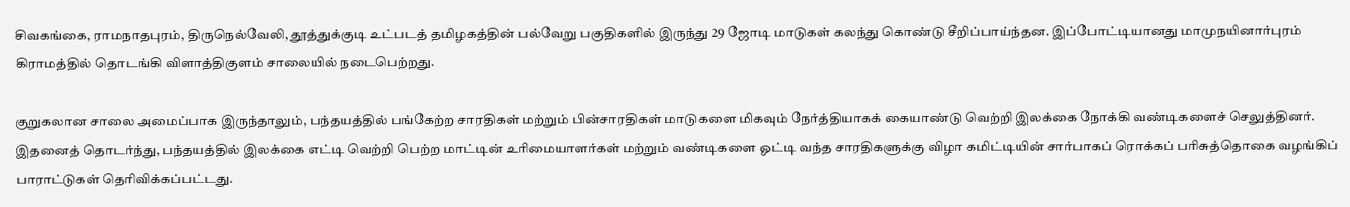சிவகங்கை, ராமநாதபுரம், திருநெல்வேலி, தூத்துக்குடி உட்படத் தமிழகத்தின் பல்வேறு பகுதிகளில் இருந்து 29 ஜோடி மாடுகள் கலந்து கொண்டு சீறிப்பாய்ந்தன. இப்போட்டியானது மாமுநயினார்புரம் கிராமத்தில் தொடங்கி விளாத்திகுளம் சாலையில் நடைபெற்றது.

குறுகலான சாலை அமைப்பாக இருந்தாலும், பந்தயத்தில் பங்கேற்ற சாரதிகள் மற்றும் பின்சாரதிகள் மாடுகளை மிகவும் நேர்த்தியாகக் கையாண்டு வெற்றி இலக்கை நோக்கி வண்டிகளைச் செலுத்தினர். இதனைத் தொடர்ந்து, பந்தயத்தில் இலக்கை எட்டி வெற்றி பெற்ற மாட்டின் உரிமையாளர்கள் மற்றும் வண்டிகளை ஓட்டி வந்த சாரதிகளுக்கு விழா கமிட்டியின் சார்பாகப் ரொக்கப் பரிசுத்தொகை வழங்கிப் பாராட்டுகள் தெரிவிக்கப்பட்டது.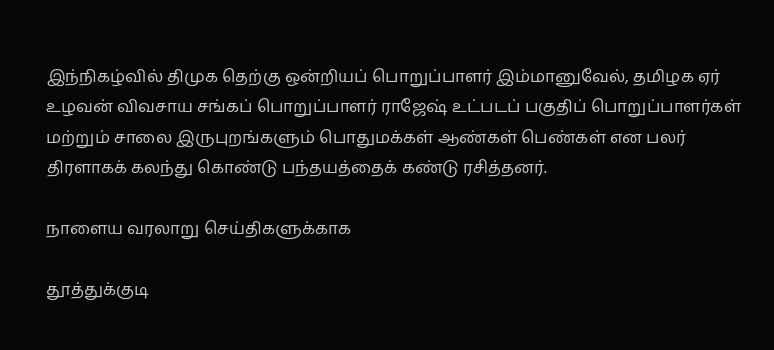இந்நிகழ்வில் திமுக தெற்கு ஒன்றியப் பொறுப்பாளர் இம்மானுவேல், தமிழக ஏர் உழவன் விவசாய சங்கப் பொறுப்பாளர் ராஜேஷ் உட்படப் பகுதிப் பொறுப்பாளர்கள் மற்றும் சாலை இருபுறங்களும் பொதுமக்கள் ஆண்கள் பெண்கள் என பலர் திரளாகக் கலந்து கொண்டு பந்தயத்தைக் கண்டு ரசித்தனர்.

நாளைய வரலாறு செய்திகளுக்காக

தூத்துக்குடி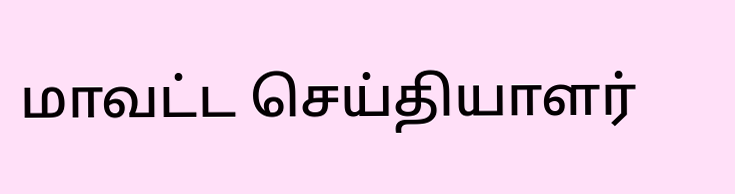மாவட்ட செய்தியாளர்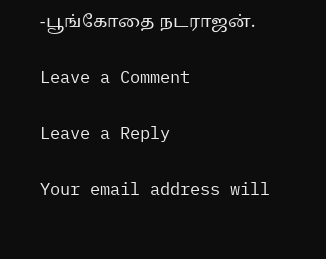-பூங்கோதை நடராஜன்.

Leave a Comment

Leave a Reply

Your email address will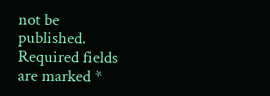not be published. Required fields are marked *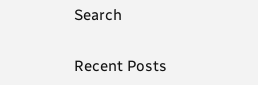Search

Recent Posts